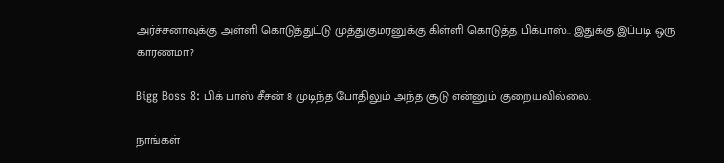அர்ச்சனாவுக்கு அள்ளி கொடுத்துட்டு முத்துகுமரனுக்கு கிள்ளி கொடுத்த பிக்பாஸ்.. இதுக்கு இப்படி ஒரு காரணமா?

Bigg Boss 8: பிக் பாஸ் சீசன் 8 முடிந்த போதிலும் அந்த சூடு என்னும் குறையவில்லை.

நாங்கள்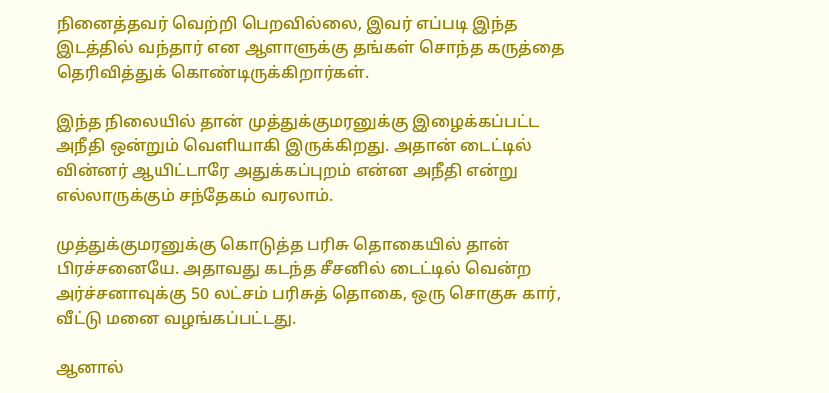நினைத்தவர் வெற்றி பெறவில்லை, இவர் எப்படி இந்த இடத்தில் வந்தார் என ஆளாளுக்கு தங்கள் சொந்த கருத்தை தெரிவித்துக் கொண்டிருக்கிறார்கள்.

இந்த நிலையில் தான் முத்துக்குமரனுக்கு இழைக்கப்பட்ட அநீதி ஒன்றும் வெளியாகி இருக்கிறது. அதான் டைட்டில் வின்னர் ஆயிட்டாரே அதுக்கப்புறம் என்ன அநீதி என்று எல்லாருக்கும் சந்தேகம் வரலாம்.

முத்துக்குமரனுக்கு கொடுத்த பரிசு தொகையில் தான் பிரச்சனையே. அதாவது கடந்த சீசனில் டைட்டில் வென்ற அர்ச்சனாவுக்கு 50 லட்சம் பரிசுத் தொகை, ஒரு சொகுசு கார், வீட்டு மனை வழங்கப்பட்டது.

ஆனால்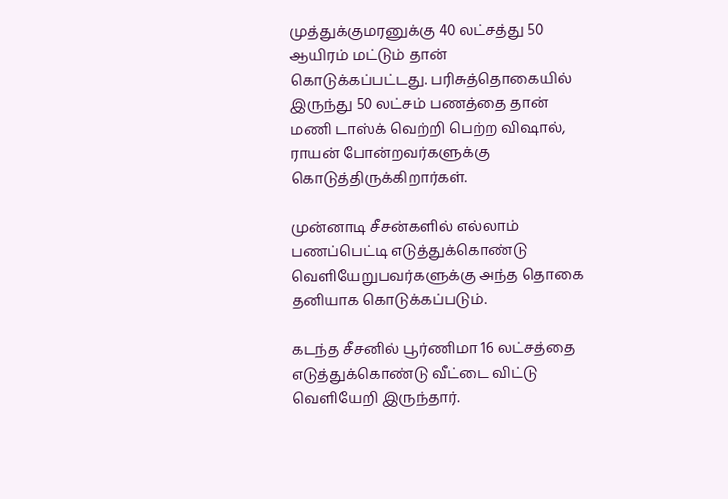முத்துக்குமரனுக்கு 40 லட்சத்து 50 ஆயிரம் மட்டும் தான் கொடுக்கப்பட்டது. பரிசுத்தொகையில் இருந்து 50 லட்சம் பணத்தை தான் மணி டாஸ்க் வெற்றி பெற்ற விஷால், ராயன் போன்றவர்களுக்கு கொடுத்திருக்கிறார்கள்.

முன்னாடி சீசன்களில் எல்லாம் பணப்பெட்டி எடுத்துக்கொண்டு வெளியேறுபவர்களுக்கு அந்த தொகை தனியாக கொடுக்கப்படும்.

கடந்த சீசனில் பூர்ணிமா 16 லட்சத்தை எடுத்துக்கொண்டு வீட்டை விட்டு வெளியேறி இருந்தார்.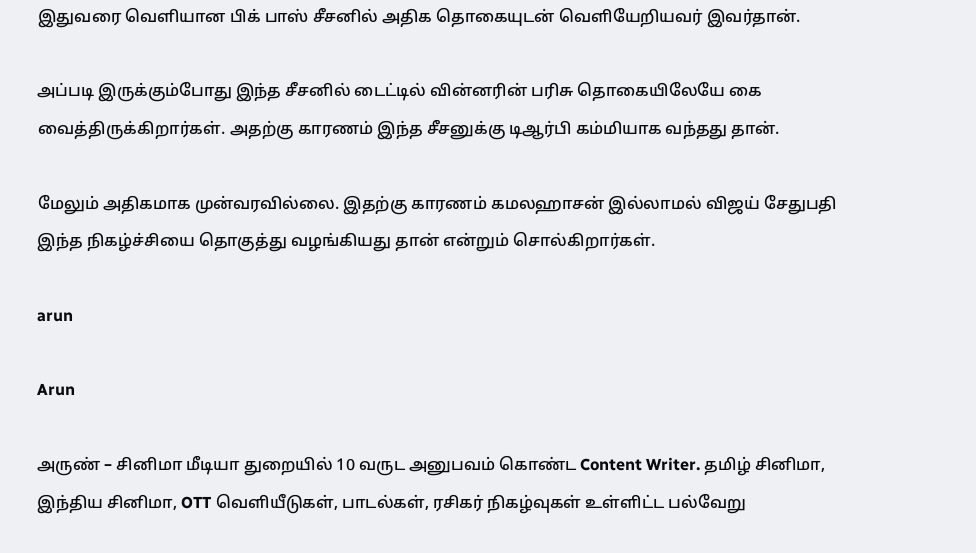இதுவரை வெளியான பிக் பாஸ் சீசனில் அதிக தொகையுடன் வெளியேறியவர் இவர்தான்.

அப்படி இருக்கும்போது இந்த சீசனில் டைட்டில் வின்னரின் பரிசு தொகையிலேயே கை வைத்திருக்கிறார்கள். அதற்கு காரணம் இந்த சீசனுக்கு டிஆர்பி கம்மியாக வந்தது தான்.

மேலும் அதிகமாக முன்வரவில்லை. இதற்கு காரணம் கமலஹாசன் இல்லாமல் விஜய் சேதுபதி இந்த நிகழ்ச்சியை தொகுத்து வழங்கியது தான் என்றும் சொல்கிறார்கள்.

arun

Arun

அருண் – சினிமா மீடியா துறையில் 10 வருட அனுபவம் கொண்ட Content Writer. தமிழ் சினிமா, இந்திய சினிமா, OTT வெளியீடுகள், பாடல்கள், ரசிகர் நிகழ்வுகள் உள்ளிட்ட பல்வேறு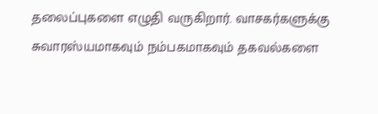தலைப்புகளை எழுதி வருகிறார். வாசகர்களுக்கு சுவாரஸ்யமாகவும் நம்பகமாகவும் தகவல்களை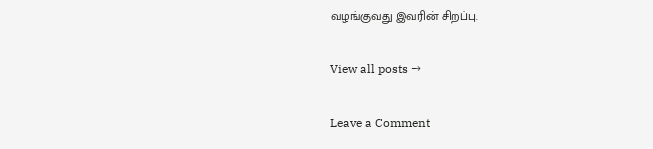வழங்குவது இவரின் சிறப்பு.

View all posts →

Leave a Comment